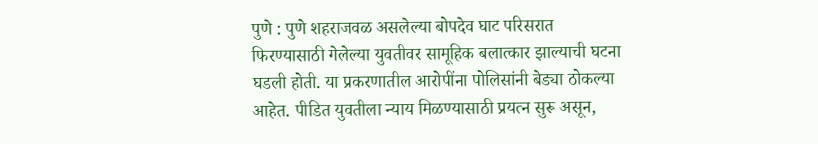पुणे : पुणे शहराजवळ असलेल्या बोपदेव घाट परिसरात फिरण्यासाठी गेलेल्या युवतीवर सामूहिक बलात्कार झाल्याची घटना घडली होती. या प्रकरणातील आरोपींना पोलिसांनी बेड्या ठोकल्या आहेत. पीडित युवतीला न्याय मिळण्यासाठी प्रयत्न सुरू असून,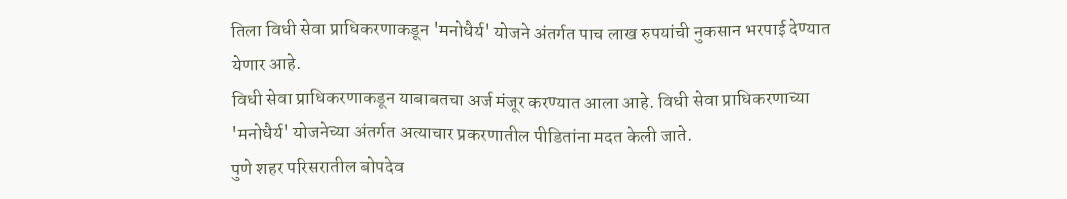तिला विधी सेवा प्राधिकरणाकडून 'मनोधैर्य' योजने अंतर्गत पाच लाख रुपयांची नुकसान भरपाई देण्यात येणार आहे.
विधी सेवा प्राधिकरणाकडून याबाबतचा अर्ज मंजूर करण्यात आला आहे. विधी सेवा प्राधिकरणाच्या 'मनोधैर्य' योजनेच्या अंतर्गत अत्याचार प्रकरणातील पीडितांना मदत केली जाते.
पुणे शहर परिसरातील बोपदेव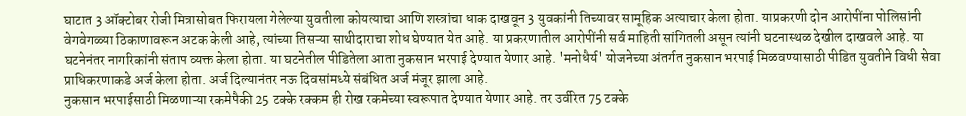घाटात 3 ऑक्टोबर रोजी मित्रासोबत फिरायला गेलेल्या युवतीला कोयत्याचा आणि शस्त्रांचा धाक दाखवून 3 युवकांनी तिच्यावर सामूहिक अत्याचार केला होता. याप्रकरणी दोन आरोपींना पोलिसांनी वेगवेगळ्या ठिकाणावरून अटक केली आहे, त्यांच्या तिसऱ्या साथीदाराचा शोध घेण्यात येत आहे. या प्रकरणातील आरोपींनी सर्व माहिती सांगितली असून त्यांनी घटनास्थळ देखील दाखवले आहे. या घटनेनंतर नागरिकांनी संताप व्यक्त केला होता. या घटनेतील पीडितेला आता नुकसान भरपाई देण्यात येणार आहे. 'मनोधैर्य' योजनेच्या अंतर्गत नुकसान भरपाई मिळवण्यासाठी पीडित युवतीने विधी सेवा प्राधिकरणाकडे अर्ज केला होता. अर्ज दिल्यानंतर नऊ दिवसांमध्ये संबंधित अर्ज मंजूर झाला आहे.
नुकसान भरपाईसाठी मिळणाऱ्या रकमेपैकी 25 टक्के रक्कम ही रोख रकमेच्या स्वरूपात देण्यात येणार आहे. तर उर्वरित 75 टक्के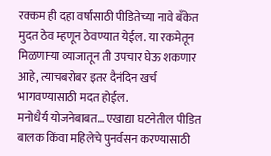रक्कम ही दहा वर्षांसाठी पीडितेच्या नावे बँकेत मुदत ठेव म्हणून ठेवण्यात येईल. या रकमेतून मिळणाऱ्या व्याजातून ती उपचार घेऊ शकणार आहे, त्याचबरोबर इतर दैनंदिन खर्च भागवण्यासाठी मदत होईल.
मनोधैर्य योजनेबाबत… एखाद्या घटनेतील पीडित बालक किंवा महिलेचे पुनर्वसन करण्यासाठी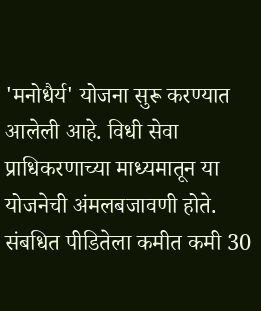'मनोधैर्य' योजना सुरू करण्यात आलेली आहे. विधी सेवा प्राधिकरणाच्या माध्यमातून या योजनेची अंमलबजावणी होते. संबधित पीडितेला कमीत कमी 30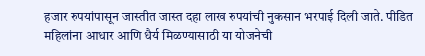हजार रुपयांपासून जास्तीत जास्त दहा लाख रुपयांची नुकसान भरपाई दिली जाते. पीडित महिलांना आधार आणि धैर्य मिळण्यासाठी या योजनेची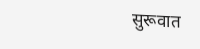सुरूवात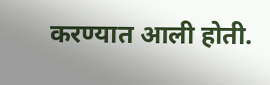करण्यात आली होती.